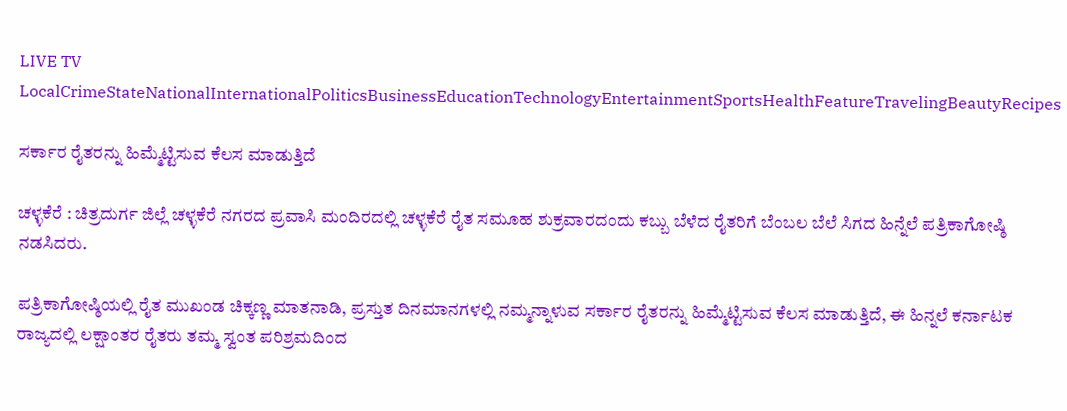LIVE TV LocalCrimeStateNationalInternationalPoliticsBusinessEducationTechnologyEntertainmentSportsHealthFeatureTravelingBeautyRecipes

ಸರ್ಕಾರ ರೈತರನ್ನು ಹಿಮ್ಮೆಟ್ಟಿಸುವ ಕೆಲಸ ಮಾಡುತ್ತಿದೆ

ಚಳ್ಳಕೆರೆ : ಚಿತ್ರದುರ್ಗ ಜಿಲ್ಲೆ ಚಳ್ಳಕೆರೆ ನಗರದ ಪ್ರವಾಸಿ ಮಂದಿರದಲ್ಲಿ ಚಳ್ಳಕೆರೆ ರೈತ ಸಮೂಹ ಶುಕ್ರವಾರದಂದು ಕಬ್ಬು ಬೆಳೆದ ರೈತರಿಗೆ ಬೆಂಬಲ ಬೆಲೆ ಸಿಗದ ಹಿನ್ನೆಲೆ ಪತ್ರಿಕಾಗೋಷ್ಠಿ ನಡಸಿದರು.

ಪತ್ರಿಕಾಗೋಷ್ಠಿಯಲ್ಲಿ ರೈತ ಮುಖಂಡ ಚಿಕ್ಕಣ್ಣ ಮಾತನಾಡಿ, ಪ್ರಸ್ತುತ ದಿನಮಾನಗಳಲ್ಲಿ ನಮ್ಮನ್ನಾಳುವ ಸರ್ಕಾರ ರೈತರನ್ನು ಹಿಮ್ಮೆಟ್ಟಿಸುವ ಕೆಲಸ ಮಾಡುತ್ತಿದೆ, ಈ ಹಿನ್ನಲೆ ಕರ್ನಾಟಕ ರಾಜ್ಯದಲ್ಲಿ ಲಕ್ಷಾಂತರ ರೈತರು ತಮ್ಮ ಸ್ವಂತ ಪರಿಶ್ರಮದಿಂದ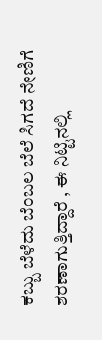ಕಬ್ಬು ಬೆಳೆದು ಬೆಂಬಲ ಬೆಲೆ ಸಿಗದೆ ನೇಣಿಗೆ ಶರಣಾಗುತ್ತಿದ್ದಾರೆ , ಈ ನಿಟ್ಟಿನಲ್ಲಿ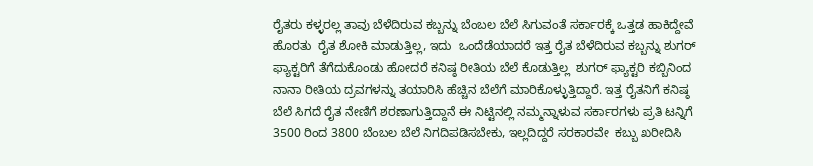ರೈತರು ಕಳ್ಳರಲ್ಲ ತಾವು ಬೆಳೆದಿರುವ ಕಬ್ಬನ್ನು ಬೆಂಬಲ ಬೆಲೆ ಸಿಗುವಂತೆ ಸರ್ಕಾರಕ್ಕೆ ಒತ್ತಡ ಹಾಕಿದ್ದೇವೆ ಹೊರತು  ರೈತ ಶೋಕಿ ಮಾಡುತ್ತಿಲ್ಲ, ಇದು  ಒಂದೆಡೆಯಾದರೆ ಇತ್ತ ರೈತ ಬೆಳೆದಿರುವ ಕಬ್ಬನ್ನು ಶುಗರ್ ಫ್ಯಾಕ್ಟರಿಗೆ ತೆಗೆದುಕೊಂಡು ಹೋದರೆ ಕನಿಷ್ಠ ರೀತಿಯ ಬೆಲೆ ಕೊಡುತ್ತಿಲ್ಲ  ಶುಗರ್ ಫ್ಯಾಕ್ಟರಿ ಕಬ್ಬಿನಿಂದ ನಾನಾ ರೀತಿಯ ದ್ರವಗಳನ್ನು ತಯಾರಿಸಿ ಹೆಚ್ಚಿನ ಬೆಲೆಗೆ ಮಾರಿಕೊಳ್ಳುತ್ತಿದ್ದಾರೆ. ಇತ್ತ ರೈತನಿಗೆ ಕನಿಷ್ಠ ಬೆಲೆ ಸಿಗದೆ ರೈತ ನೇಣಿಗೆ ಶರಣಾಗುತ್ತಿದ್ದಾನೆ ಈ ನಿಟ್ಟಿನಲ್ಲಿ ನಮ್ಮನ್ನಾಳುವ ಸರ್ಕಾರಗಳು ಪ್ರತಿ ಟನ್ನಿಗೆ 3500 ರಿಂದ 3800 ಬೆಂಬಲ ಬೆಲೆ ನಿಗದಿಪಡಿಸಬೇಕು, ಇಲ್ಲದಿದ್ದರೆ ಸರಕಾರವೇ  ಕಬ್ಬು ಖರೀದಿಸಿ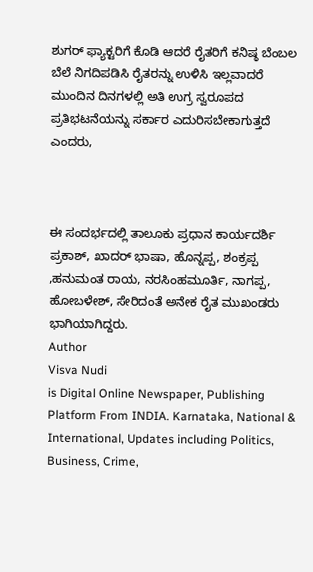ಶುಗರ್ ಫ್ಯಾಕ್ಟರಿಗೆ ಕೊಡಿ ಆದರೆ ರೈತರಿಗೆ ಕನಿಷ್ಠ ಬೆಂಬಲ ಬೆಲೆ ನಿಗದಿಪಡಿಸಿ ರೈತರನ್ನು ಉಳಿಸಿ ಇಲ್ಲವಾದರೆ ಮುಂದಿನ ದಿನಗಳಲ್ಲಿ ಅತಿ ಉಗ್ರ ಸ್ವರೂಪದ ಪ್ರತಿಭಟನೆಯನ್ನು ಸರ್ಕಾರ ಎದುರಿಸಬೇಕಾಗುತ್ತದೆ ಎಂದರು,



ಈ ಸಂದರ್ಭದಲ್ಲಿ ತಾಲೂಕು ಪ್ರಧಾನ ಕಾರ್ಯದರ್ಶಿ ಪ್ರಕಾಶ್, ಖಾದರ್ ಭಾಷಾ, ಹೊನ್ನಪ್ಪ, ಶಂಕ್ರಪ್ಪ ,ಹನುಮಂತ ರಾಯ, ನರಸಿಂಹಮೂರ್ತಿ, ನಾಗಪ್ಪ, ಹೋಬಳೇಶ್, ಸೇರಿದಂತೆ ಅನೇಕ ರೈತ ಮುಖಂಡರು ಭಾಗಿಯಾಗಿದ್ದರು.
Author
Visva Nudi
is Digital Online Newspaper, Publishing Platform From INDIA. Karnataka, National & International, Updates including Politics, Business, Crime,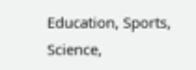Education, Sports, Science,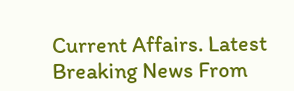Current Affairs. Latest Breaking News From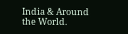India & Around the World.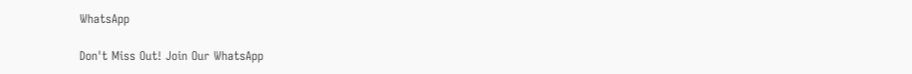WhatsApp

Don't Miss Out! Join Our WhatsApp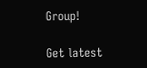Group!

Get latest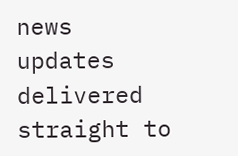news updates delivered straight to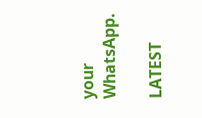your WhatsApp.

LATEST